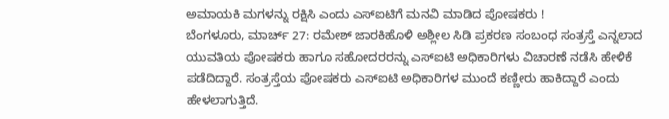ಅಮಾಯಕಿ ಮಗಳನ್ನು ರಕ್ಷಿಸಿ ಎಂದು ಎಸ್ಐಟಿಗೆ ಮನವಿ ಮಾಡಿದ ಪೋಷಕರು !
ಬೆಂಗಳೂರು, ಮಾರ್ಚ್ 27: ರಮೇಶ್ ಜಾರಕಿಹೊಳಿ ಅಶ್ಲೀಲ ಸಿಡಿ ಪ್ರಕರಣ ಸಂಬಂಧ ಸಂತ್ರಸ್ತೆ ಎನ್ನಲಾದ ಯುವತಿಯ ಪೋಷಕರು ಹಾಗೂ ಸಹೋದರರನ್ನು ಎಸ್ಐಟಿ ಅಧಿಕಾರಿಗಳು ವಿಚಾರಣೆ ನಡೆಸಿ ಹೇಳಿಕೆ ಪಡೆದಿದ್ದಾರೆ. ಸಂತ್ರಸ್ತೆಯ ಪೋಷಕರು ಎಸ್ಐಟಿ ಅಧಿಕಾರಿಗಳ ಮುಂದೆ ಕಣ್ಣೀರು ಹಾಕಿದ್ದಾರೆ ಎಂದು ಹೇಳಲಾಗುತ್ತಿದೆ.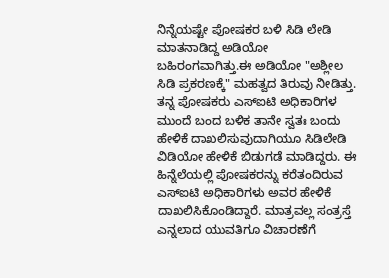ನಿನ್ನೆಯಷ್ಟೇ ಪೋಷಕರ ಬಳಿ ಸಿಡಿ ಲೇಡಿ ಮಾತನಾಡಿದ್ದ ಅಡಿಯೋ ಬಹಿರಂಗವಾಗಿತ್ತು.ಈ ಅಡಿಯೋ "ಅಶ್ಲೀಲ ಸಿಡಿ ಪ್ರಕರಣಕ್ಕೆ" ಮಹತ್ವದ ತಿರುವು ನೀಡಿತ್ತು. ತನ್ನ ಪೋಷಕರು ಎಸ್ಐಟಿ ಅಧಿಕಾರಿಗಳ ಮುಂದೆ ಬಂದ ಬಳಿಕ ತಾನೇ ಸ್ವತಃ ಬಂದು ಹೇಳಿಕೆ ದಾಖಲಿಸುವುದಾಗಿಯೂ ಸಿಡಿಲೇಡಿ ವಿಡಿಯೋ ಹೇಳಿಕೆ ಬಿಡುಗಡೆ ಮಾಡಿದ್ದರು. ಈ ಹಿನ್ನೆಲೆಯಲ್ಲಿ ಪೋಷಕರನ್ನು ಕರೆತಂದಿರುವ ಎಸ್ಐಟಿ ಅಧಿಕಾರಿಗಳು ಅವರ ಹೇಳಿಕೆ ದಾಖಲಿಸಿಕೊಂಡಿದ್ದಾರೆ. ಮಾತ್ರವಲ್ಲ ಸಂತ್ರಸ್ತೆ ಎನ್ನಲಾದ ಯುವತಿಗೂ ವಿಚಾರಣೆಗೆ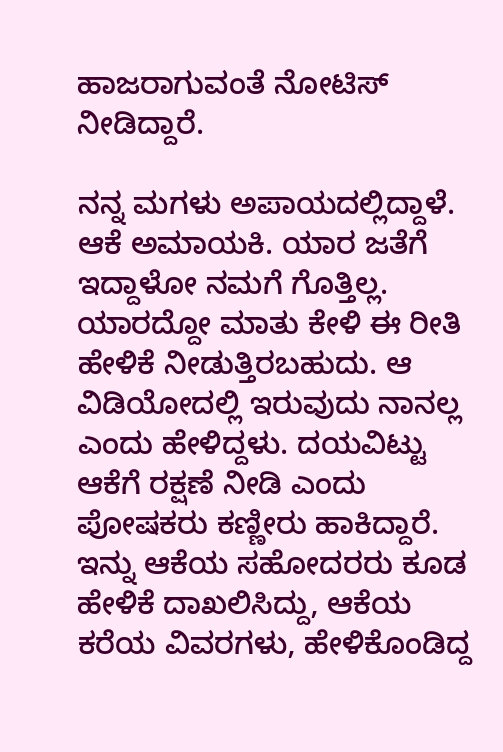ಹಾಜರಾಗುವಂತೆ ನೋಟಿಸ್ ನೀಡಿದ್ದಾರೆ.

ನನ್ನ ಮಗಳು ಅಪಾಯದಲ್ಲಿದ್ದಾಳೆ. ಆಕೆ ಅಮಾಯಕಿ. ಯಾರ ಜತೆಗೆ ಇದ್ದಾಳೋ ನಮಗೆ ಗೊತ್ತಿಲ್ಲ. ಯಾರದ್ದೋ ಮಾತು ಕೇಳಿ ಈ ರೀತಿ ಹೇಳಿಕೆ ನೀಡುತ್ತಿರಬಹುದು. ಆ ವಿಡಿಯೋದಲ್ಲಿ ಇರುವುದು ನಾನಲ್ಲ ಎಂದು ಹೇಳಿದ್ದಳು. ದಯವಿಟ್ಟು ಆಕೆಗೆ ರಕ್ಷಣೆ ನೀಡಿ ಎಂದು ಪೋಷಕರು ಕಣ್ಣೀರು ಹಾಕಿದ್ದಾರೆ. ಇನ್ನು ಆಕೆಯ ಸಹೋದರರು ಕೂಡ ಹೇಳಿಕೆ ದಾಖಲಿಸಿದ್ದು, ಆಕೆಯ ಕರೆಯ ವಿವರಗಳು, ಹೇಳಿಕೊಂಡಿದ್ದ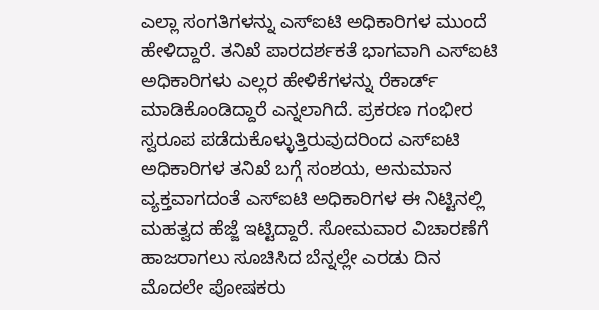ಎಲ್ಲಾ ಸಂಗತಿಗಳನ್ನು ಎಸ್ಐಟಿ ಅಧಿಕಾರಿಗಳ ಮುಂದೆ ಹೇಳಿದ್ದಾರೆ. ತನಿಖೆ ಪಾರದರ್ಶಕತೆ ಭಾಗವಾಗಿ ಎಸ್ಐಟಿ ಅಧಿಕಾರಿಗಳು ಎಲ್ಲರ ಹೇಳಿಕೆಗಳನ್ನು ರೆಕಾರ್ಡ್ ಮಾಡಿಕೊಂಡಿದ್ದಾರೆ ಎನ್ನಲಾಗಿದೆ. ಪ್ರಕರಣ ಗಂಭೀರ ಸ್ವರೂಪ ಪಡೆದುಕೊಳ್ಳುತ್ತಿರುವುದರಿಂದ ಎಸ್ಐಟಿ ಅಧಿಕಾರಿಗಳ ತನಿಖೆ ಬಗ್ಗೆ ಸಂಶಯ, ಅನುಮಾನ ವ್ಯಕ್ತವಾಗದಂತೆ ಎಸ್ಐಟಿ ಅಧಿಕಾರಿಗಳ ಈ ನಿಟ್ಟಿನಲ್ಲಿ ಮಹತ್ವದ ಹೆಜ್ಜೆ ಇಟ್ಟಿದ್ದಾರೆ. ಸೋಮವಾರ ವಿಚಾರಣೆಗೆ ಹಾಜರಾಗಲು ಸೂಚಿಸಿದ ಬೆನ್ನಲ್ಲೇ ಎರಡು ದಿನ ಮೊದಲೇ ಪೋಷಕರು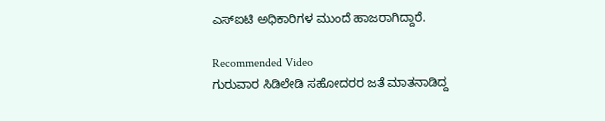ಎಸ್ಐಟಿ ಅಧಿಕಾರಿಗಳ ಮುಂದೆ ಹಾಜರಾಗಿದ್ದಾರೆ.

Recommended Video
ಗುರುವಾರ ಸಿಡಿಲೇಡಿ ಸಹೋದರರ ಜತೆ ಮಾತನಾಡಿದ್ದ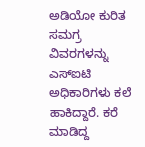ಅಡಿಯೋ ಕುರಿತ ಸಮಗ್ರ ವಿವರಗಳನ್ನು ಎಸ್ಐಟಿ ಅಧಿಕಾರಿಗಳು ಕಲೆ ಹಾಕಿದ್ದಾರೆ. ಕರೆ ಮಾಡಿದ್ದ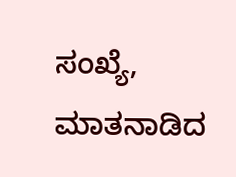ಸಂಖ್ಯೆ, ಮಾತನಾಡಿದ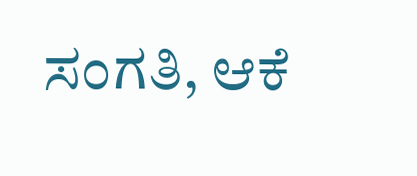ಸಂಗತಿ, ಆಕೆ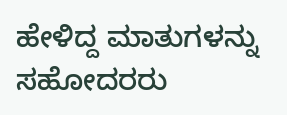ಹೇಳಿದ್ದ ಮಾತುಗಳನ್ನು ಸಹೋದರರು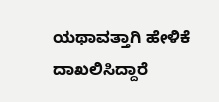ಯಥಾವತ್ತಾಗಿ ಹೇಳಿಕೆ ದಾಖಲಿಸಿದ್ದಾರೆ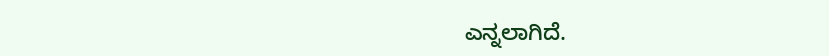ಎನ್ನಲಾಗಿದೆ.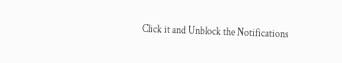Click it and Unblock the Notifications